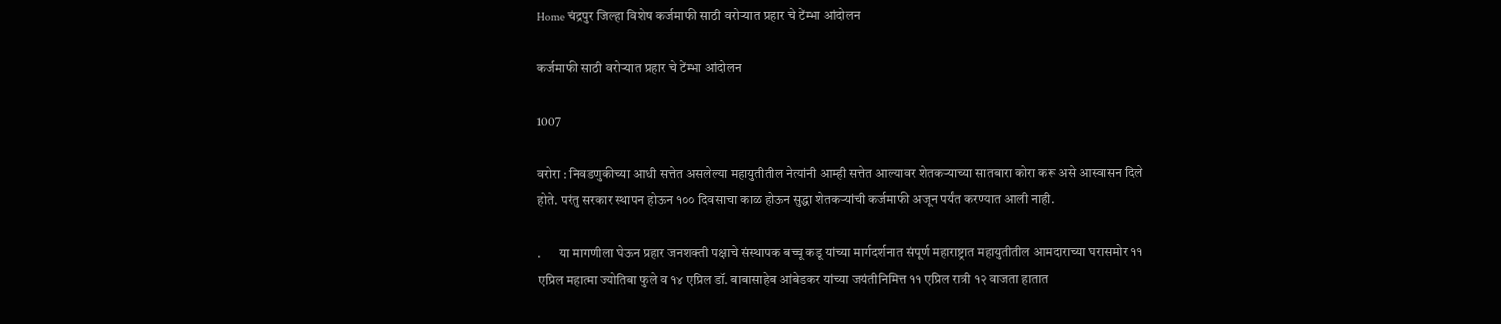Home चंद्रपुर जिल्हा विशेष कर्जमाफी साठी वरोऱ्यात प्रहार चे टेंम्भा आंदोलन

कर्जमाफी साठी वरोऱ्यात प्रहार चे टेंम्भा आंदोलन

1007

वरोरा : निवडणुकीच्या आधी सत्तेत असलेल्या महायुतीतील नेत्यांनी आम्ही सत्तेत आल्यावर शेतकऱ्याच्या सातबारा कोरा करू असे आस्वासन दिले होते. परंतु सरकार स्थापन होऊन १०० दिवसाचा काळ होऊन सुद्धा शेतकऱ्यांची कर्जमाफी अजून पर्यंत करण्यात आली नाही.

.       या मागणीला घेऊन प्रहार जनशक्ती पक्षाचे संस्थापक बच्चू कडू यांच्या मार्गदर्शनात संपूर्ण महाराष्ट्रात महायुतीतील आमदाराच्या घरासमोर ११ एप्रिल महात्मा ज्योतिबा फुले व १४ एप्रिल डॉ. बाबासाहेब आंबेडकर यांच्या जयंतीनिमित्त ११ एप्रिल रात्री १२ वाजता हातात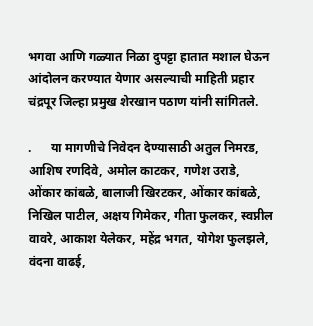भगवा आणि गळ्यात निळा दुपट्टा हातात मशाल घेऊन आंदोलन करण्यात येणार असल्याची माहिती प्रहार चंद्रपूर जिल्हा प्रमुख शेरखान पठाण यांनी सांगितले.

.      या मागणीचे निवेदन देण्यासाठी अतुल निमरड, आशिष रणदिवे, अमोल काटकर, गणेश उराडे, ओंकार कांबळे, बालाजी खिरटकर, ओंकार कांबळे, निखिल पाटील, अक्षय गिमेकर, गीता फुलकर, स्वप्नील वावरे, आकाश येलेकर, महेंद्र भगत, योगेश फुलझले, वंदना वाढई,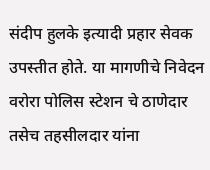संदीप हुलके इत्यादी प्रहार सेवक उपस्तीत होते. या मागणीचे निवेदन वरोरा पोलिस स्टेशन चे ठाणेदार तसेच तहसीलदार यांना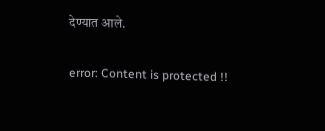देण्यात आले.

error: Content is protected !!